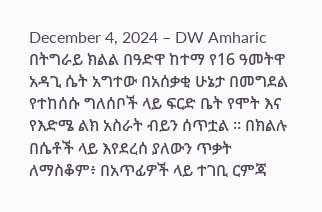December 4, 2024 – DW Amharic
በትግራይ ክልል በዓድዋ ከተማ የ16 ዓመትዋ አዳጊ ሴት አግተው በአሰቃቂ ሁኔታ በመግደል የተከሰሱ ግለሰቦች ላይ ፍርድ ቤት የሞት እና የእድሜ ልክ አስራት ብይን ሰጥቷል ። በክልሉ በሴቶች ላይ እየደረሰ ያለውን ጥቃት ለማስቆም፥ በአጥፊዎች ላይ ተገቢ ርምጃ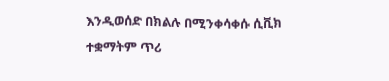እንዲወሰድ በክልሉ በሚንቀሳቀሱ ሲቪክ ተቋማትም ጥሪ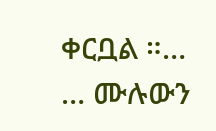ቀርቧል ።…
… ሙሉውን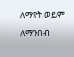ለማየት ወይም ለማንበብ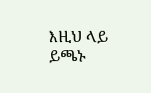እዚህ ላይ ይጫኑ